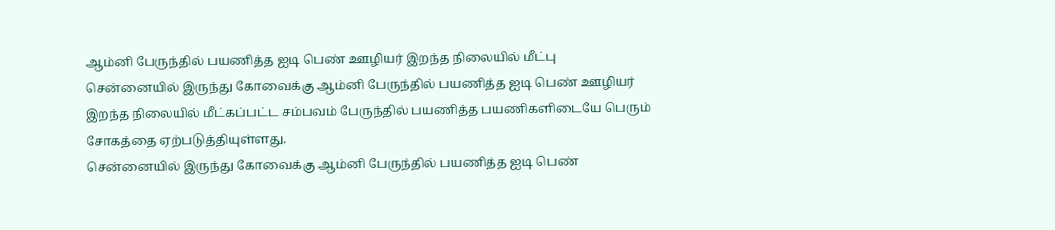ஆம்னி பேருந்தில் பயணித்த ஐடி பெண் ஊழியர் இறந்த நிலையில் மீட்பு
சென்னையில் இருந்து கோவைக்கு ஆம்னி பேருந்தில் பயணித்த ஐடி பெண் ஊழியர் இறந்த நிலையில் மீட்கப்பட்ட சம்பவம் பேருந்தில் பயணித்த பயணிகளிடையே பெரும் சோகத்தை ஏற்படுத்தியுள்ளது.
சென்னையில் இருந்து கோவைக்கு ஆம்னி பேருந்தில் பயணித்த ஐடி பெண்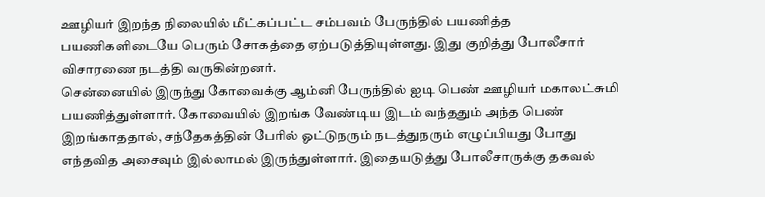ஊழியர் இறந்த நிலையில் மீட்கப்பட்ட சம்பவம் பேருந்தில் பயணித்த பயணிகளிடையே பெரும் சோகத்தை ஏற்படுத்தியுள்ளது. இது குறித்து போலீசார் விசாரணை நடத்தி வருகின்றனர்.
சென்னையில் இருந்து கோவைக்கு ஆம்னி பேருந்தில் ஐடி பெண் ஊழியர் மகாலட்சுமி பயணித்துள்ளார். கோவையில் இறங்க வேண்டிய இடம் வந்ததும் அந்த பெண் இறங்காததால், சந்தேகத்தின் பேரில் ஓட்டுநரும் நடத்துநரும் எழுப்பியது போது எந்தவித அசைவும் இல்லாமல் இருந்துள்ளார். இதையடுத்து போலீசாருக்கு தகவல்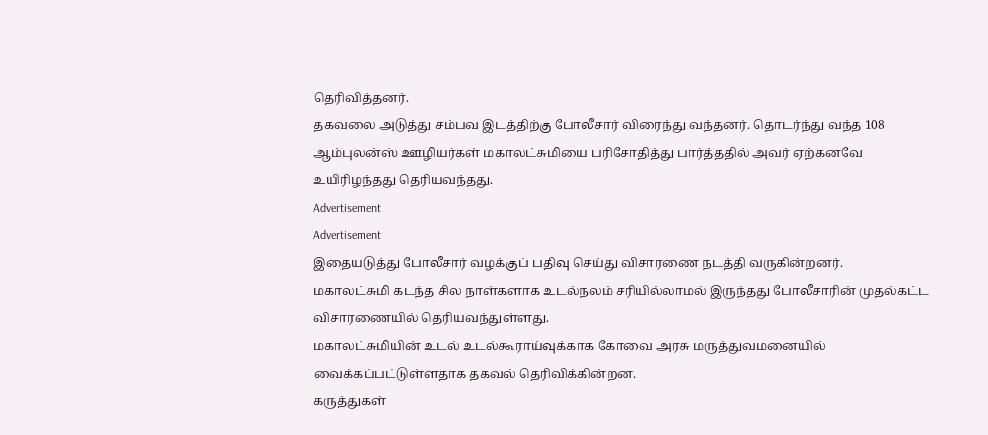தெரிவித்தனர்.
தகவலை அடுத்து சம்பவ இடத்திற்கு போலீசார் விரைந்து வந்தனர். தொடர்ந்து வந்த 108 ஆம்புலன்ஸ் ஊழியர்கள் மகாலட்சுமியை பரிசோதித்து பார்த்ததில் அவர் ஏற்கனவே உயிரிழந்தது தெரியவந்தது.
Advertisement
Advertisement
இதையடுத்து போலீசார் வழக்குப் பதிவு செய்து விசாரணை நடத்தி வருகின்றனர்.
மகாலட்சுமி கடந்த சில நாள்களாக உடல்நலம் சரியில்லாமல் இருந்தது போலீசாரின் முதல்கட்ட விசாரணையில் தெரியவந்துள்ளது.
மகாலட்சுமியின் உடல் உடல்கூராய்வுக்காக கோவை அரசு மருத்துவமனையில் வைக்கப்பட்டுள்ளதாக தகவல் தெரிவிக்கின்றன.
கருத்துகள்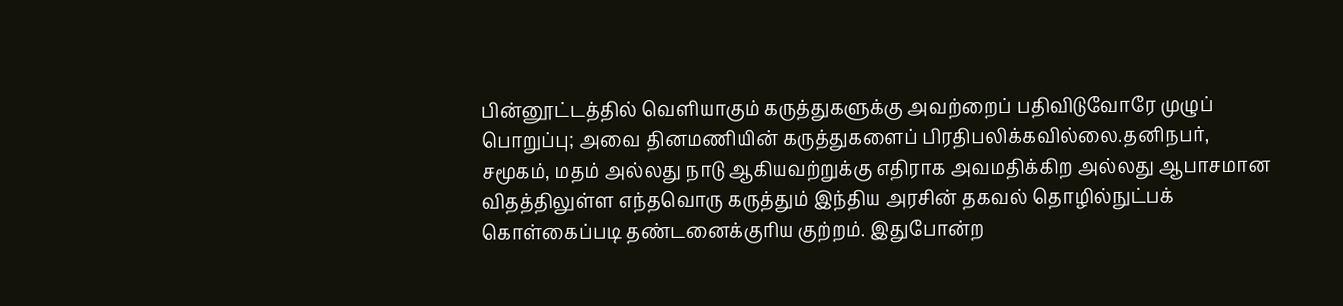பின்னூட்டத்தில் வெளியாகும் கருத்துகளுக்கு அவற்றைப் பதிவிடுவோரே முழுப் பொறுப்பு; அவை தினமணியின் கருத்துகளைப் பிரதிபலிக்கவில்லை.தனிநபர், சமூகம், மதம் அல்லது நாடு ஆகியவற்றுக்கு எதிராக அவமதிக்கிற அல்லது ஆபாசமான விதத்திலுள்ள எந்தவொரு கருத்தும் இந்திய அரசின் தகவல் தொழில்நுட்பக் கொள்கைப்படி தண்டனைக்குரிய குற்றம். இதுபோன்ற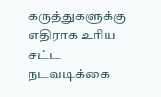கருத்துகளுக்கு எதிராக உரிய சட்ட நடவடிக்கை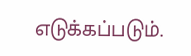எடுக்கப்படும்.